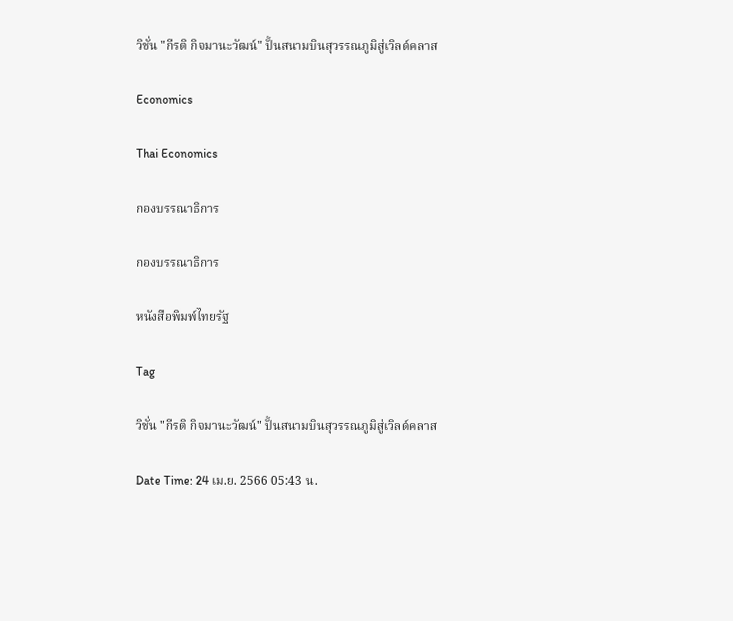วิชั่น "กีรติ กิจมานะวัฒน์" ปั้นสนามบินสุวรรณภูมิสู่เวิลด์คลาส

Economics

Thai Economics

กองบรรณาธิการ

กองบรรณาธิการ

หนังสือพิมพ์ไทยรัฐ

Tag

วิชั่น "กีรติ กิจมานะวัฒน์" ปั้นสนามบินสุวรรณภูมิสู่เวิลด์คลาส

Date Time: 24 เม.ย. 2566 05:43 น.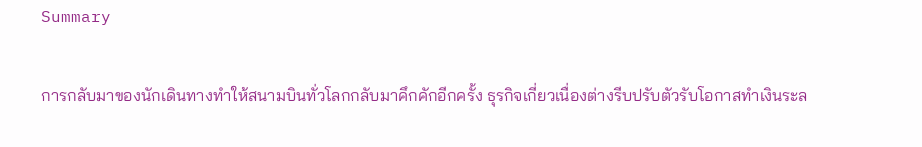Summary

การกลับมาของนักเดินทางทำให้สนามบินทั่วโลกกลับมาคึกคักอีกครั้ง ธุรกิจเกี่ยวเนื่องต่างรีบปรับตัวรับโอกาสทำเงินระล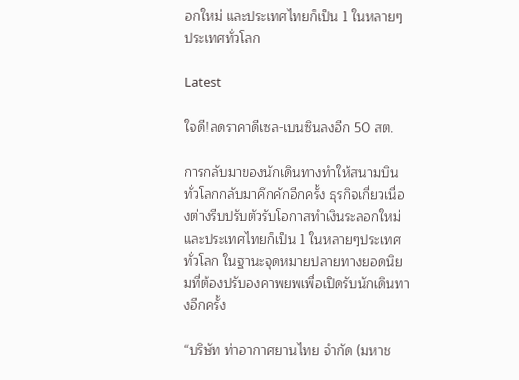อกใหม่ และประเทศไทยก็เป็น 1 ในหลายๆประเทศทั่วโลก

Latest

ใจดี!ลดราคาดีเซล-เบนซินลงอีก 50 สต.

การกลับมาของนักเดินทางทำให้สนามบินทั่วโลกกลับมาคึกคักอีกครั้ง ธุรกิจเกี่ยวเนื่องต่างรีบปรับตัวรับโอกาสทำเงินระลอกใหม่ และประเทศไทยก็เป็น 1 ในหลายๆประเทศทั่วโลก ในฐานะจุดหมายปลายทางยอดนิยมที่ต้องปรับองคาพยพเพื่อเปิดรับนักเดินทางอีกครั้ง

“บริษัท ท่าอากาศยานไทย จำกัด (มหาช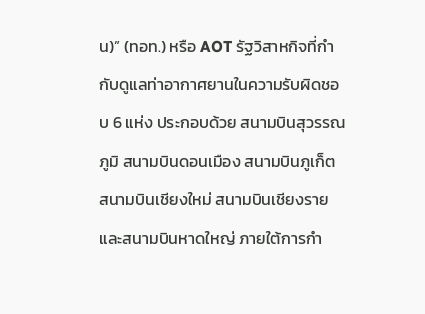น)” (ทอท.) หรือ AOT รัฐวิสาหกิจที่กำกับดูแลท่าอากาศยานในความรับผิดชอบ 6 แห่ง ประกอบด้วย สนามบินสุวรรณภูมิ สนามบินดอนเมือง สนามบินภูเก็ต สนามบินเชียงใหม่ สนามบินเชียงราย และสนามบินหาดใหญ่ ภายใต้การกำ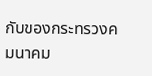กับของกระทรวงคมนาคม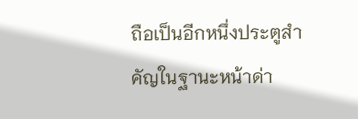ถือเป็นอีกหนึ่งประตูสำคัญในฐานะหน้าด่า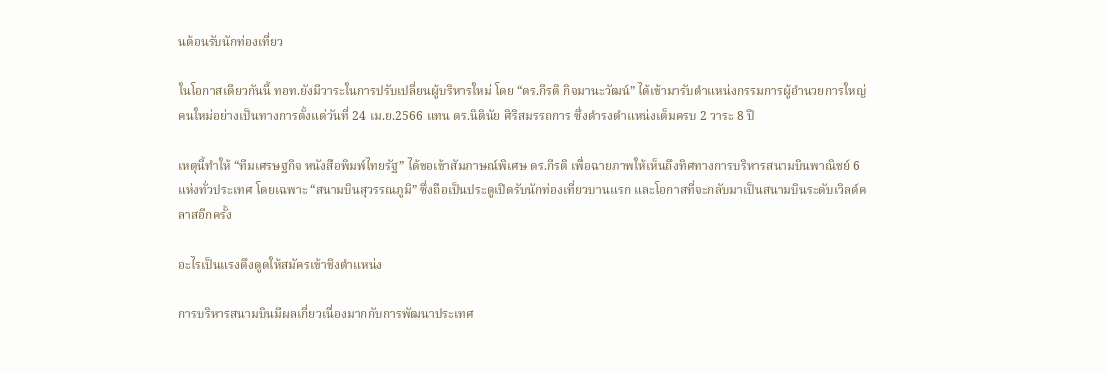นต้อนรับนักท่องเที่ยว

ในโอกาสเดียวกันนี้ ทอท.ยังมีวาระในการปรับเปลี่ยนผู้บริหารใหม่ โดย “ดร.กีรติ กิจมานะวัฒน์” ได้เข้ามารับตำแหน่งกรรมการผู้อำนวยการใหญ่คนใหม่อย่างเป็นทางการตั้งแต่วันที่ 24 เม.ย.2566 แทน ดร.นิตินัย ศิริสมรรถการ ซึ่งดำรงตำแหน่งเต็มครบ 2 วาระ 8 ปี

เหตุนี้ทำให้ “ทีมเศรษฐกิจ หนังสือพิมพ์ไทยรัฐ” ได้ขอเข้าสัมภาษณ์พิเศษ ดร.กีรติ เพื่อฉายภาพให้เห็นถึงทิศทางการบริหารสนามบินพาณิชย์ 6 แห่งทั่วประเทศ โดยเฉพาะ “สนามบินสุวรรณภูมิ” ซึ่งถือเป็นประตูเปิดรับนักท่องเที่ยวบานแรก และโอกาสที่จะกลับมาเป็นสนามบินระดับเวิลด์คลาสอีกครั้ง

อะไรเป็นแรงดึงดูดให้สมัครเข้าชิงตำแหน่ง

การบริหารสนามบินมีผลเกี่ยวเนื่องมากกับการพัฒนาประเทศ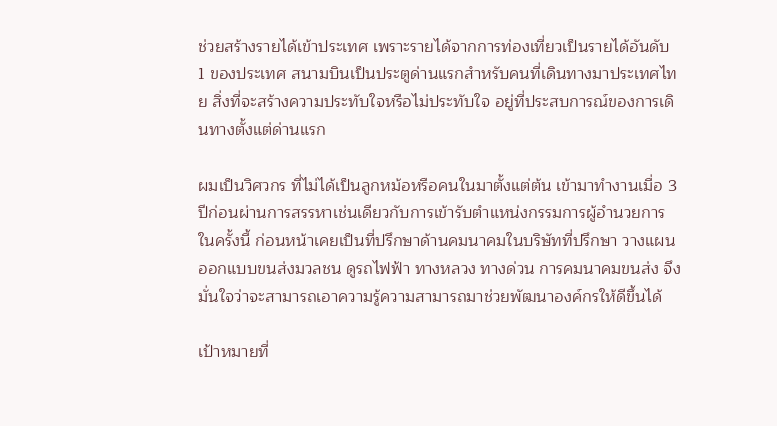ช่วยสร้างรายได้เข้าประเทศ เพราะรายได้จากการท่องเที่ยวเป็นรายได้อันดับ 1 ของประเทศ สนามบินเป็นประตูด่านแรกสำหรับคนที่เดินทางมาประเทศไทย สิ่งที่จะสร้างความประทับใจหรือไม่ประทับใจ อยู่ที่ประสบการณ์ของการเดินทางตั้งแต่ด่านแรก

ผมเป็นวิศวกร ที่ไม่ได้เป็นลูกหม้อหรือคนในมาตั้งแต่ต้น เข้ามาทำงานเมื่อ 3 ปีก่อนผ่านการสรรหาเช่นเดียวกับการเข้ารับตำแหน่งกรรมการผู้อำนวยการในครั้งนี้ ก่อนหน้าเคยเป็นที่ปรึกษาด้านคมนาคมในบริษัทที่ปรึกษา วางแผนออกแบบขนส่งมวลชน ดูรถไฟฟ้า ทางหลวง ทางด่วน การคมนาคมขนส่ง จึงมั่นใจว่าจะสามารถเอาความรู้ความสามารถมาช่วยพัฒนาองค์กรให้ดีขึ้นได้

เป้าหมายที่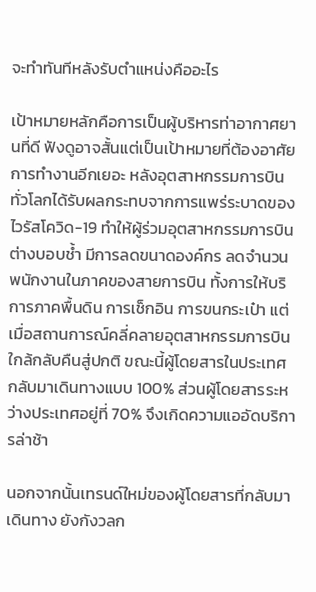จะทำทันทีหลังรับตำแหน่งคืออะไร

เป้าหมายหลักคือการเป็นผู้บริหารท่าอากาศยานที่ดี ฟังดูอาจสั้นแต่เป็นเป้าหมายที่ต้องอาศัยการทำงานอีกเยอะ หลังอุตสาหกรรมการบินทั่วโลกได้รับผลกระทบจากการแพร่ระบาดของไวรัสโควิด-19 ทำให้ผู้ร่วมอุตสาหกรรมการบินต่างบอบช้ำ มีการลดขนาดองค์กร ลดจำนวนพนักงานในภาคของสายการบิน ทั้งการให้บริการภาคพื้นดิน การเช็กอิน การขนกระเป๋า แต่เมื่อสถานการณ์คลี่คลายอุตสาหกรรมการบินใกล้กลับคืนสู่ปกติ ขณะนี้ผู้โดยสารในประเทศกลับมาเดินทางแบบ 100% ส่วนผู้โดยสารระหว่างประเทศอยู่ที่ 70% จึงเกิดความแออัดบริการล่าช้า

นอกจากนั้นเทรนด์ใหม่ของผู้โดยสารที่กลับมาเดินทาง ยังกังวลก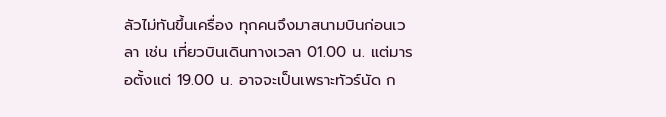ลัวไม่ทันขึ้นเครื่อง ทุกคนจึงมาสนามบินก่อนเวลา เช่น เที่ยวบินเดินทางเวลา 01.00 น. แต่มารอตั้งแต่ 19.00 น. อาจจะเป็นเพราะทัวร์นัด ก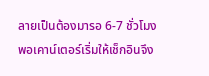ลายเป็นต้องมารอ 6-7 ชั่วโมง พอเคาน์เตอร์เริ่มให้เช็กอินจึง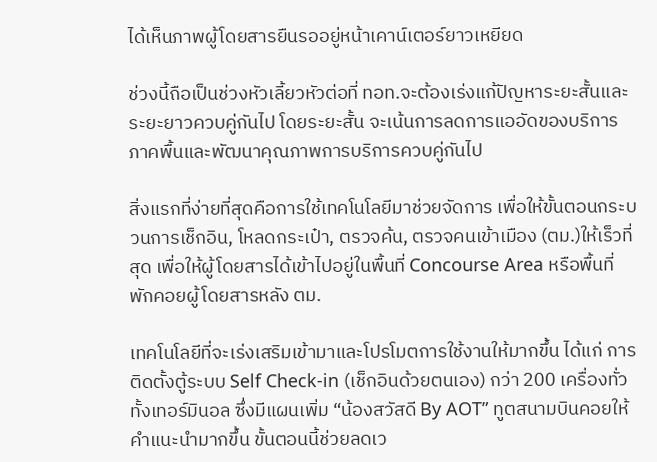ได้เห็นภาพผู้โดยสารยืนรออยู่หน้าเคาน์เตอร์ยาวเหยียด

ช่วงนี้ถือเป็นช่วงหัวเลี้ยวหัวต่อที่ ทอท.จะต้องเร่งแก้ปัญหาระยะสั้นและระยะยาวควบคู่กันไป โดยระยะสั้น จะเน้นการลดการแออัดของบริการภาคพื้นและพัฒนาคุณภาพการบริการควบคู่กันไป

สิ่งแรกที่ง่ายที่สุดคือการใช้เทคโนโลยีมาช่วยจัดการ เพื่อให้ขั้นตอนกระบวนการเช็กอิน, โหลดกระเป๋า, ตรวจค้น, ตรวจคนเข้าเมือง (ตม.)ให้เร็วที่สุด เพื่อให้ผู้โดยสารได้เข้าไปอยู่ในพื้นที่ Concourse Area หรือพื้นที่พักคอยผู้โดยสารหลัง ตม.

เทคโนโลยีที่จะเร่งเสริมเข้ามาและโปรโมตการใช้งานให้มากขึ้น ได้แก่ การติดตั้งตู้ระบบ Self Check-in (เช็กอินด้วยตนเอง) กว่า 200 เครื่องทั่วทั้งเทอร์มินอล ซึ่งมีแผนเพิ่ม “น้องสวัสดี By AOT” ทูตสนามบินคอยให้คำแนะนำมากขึ้น ขั้นตอนนี้ช่วยลดเว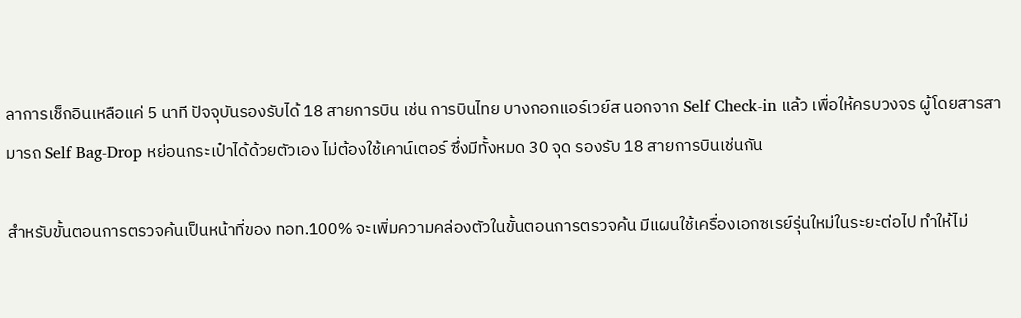ลาการเช็กอินเหลือแค่ 5 นาที ปัจจุบันรองรับได้ 18 สายการบิน เช่น การบินไทย บางกอกแอร์เวย์ส นอกจาก Self Check-in แล้ว เพื่อให้ครบวงจร ผู้โดยสารสามารถ Self Bag-Drop หย่อนกระเป๋าได้ด้วยตัวเอง ไม่ต้องใช้เคาน์เตอร์ ซึ่งมีทั้งหมด 30 จุด รองรับ 18 สายการบินเช่นกัน

สำหรับขั้นตอนการตรวจค้นเป็นหน้าที่ของ ทอท.100% จะเพิ่มความคล่องตัวในขั้นตอนการตรวจค้น มีแผนใช้เครื่องเอกซเรย์รุ่นใหม่ในระยะต่อไป ทำให้ไม่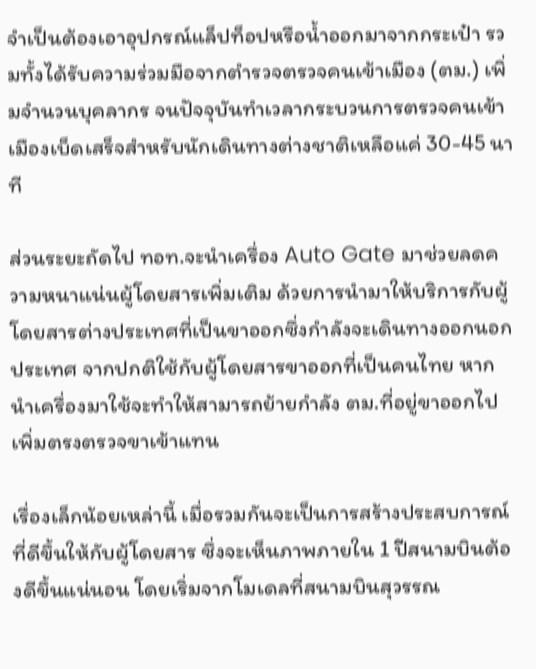จำเป็นต้องเอาอุปกรณ์แล็ปท็อปหรือน้ำออกมาจากกระเป๋า รวมทั้งได้รับความร่วมมือจากตำรวจตรวจคนเข้าเมือง (ตม.) เพิ่มจำนวนบุคลากร จนปัจจุบันทำเวลากระบวนการตรวจคนเข้าเมืองเบ็ดเสร็จสำหรับนักเดินทางต่างชาติเหลือแค่ 30-45 นาที

ส่วนระยะถัดไป ทอท.จะนำเครื่อง Auto Gate มาช่วยลดความหนาแน่นผู้โดยสารเพิ่มเติม ด้วยการนำมาให้บริการกับผู้โดยสารต่างประเทศที่เป็นขาออกซึ่งกำลังจะเดินทางออกนอกประเทศ จากปกติใช้กับผู้โดยสารขาออกที่เป็นคนไทย หากนำเครื่องมาใช้จะทำให้สามารถย้ายกำลัง ตม.ที่อยู่ขาออกไปเพิ่มตรงตรวจขาเข้าแทน

เรื่องเล็กน้อยเหล่านี้ เมื่อรวมกันจะเป็นการสร้างประสบการณ์ที่ดีขึ้นให้กับผู้โดยสาร ซึ่งจะเห็นภาพภายใน 1 ปีสนามบินต้องดีขึ้นแน่นอน โดยเริ่มจากโมเดลที่สนามบินสุวรรณ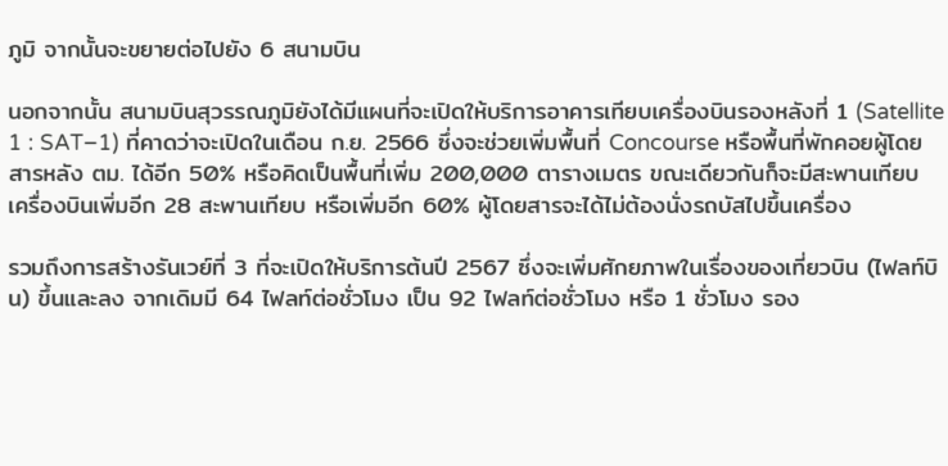ภูมิ จากนั้นจะขยายต่อไปยัง 6 สนามบิน

นอกจากนั้น สนามบินสุวรรณภูมิยังได้มีแผนที่จะเปิดให้บริการอาคารเทียบเครื่องบินรองหลังที่ 1 (Satellite 1 : SAT–1) ที่คาดว่าจะเปิดในเดือน ก.ย. 2566 ซึ่งจะช่วยเพิ่มพื้นที่ Concourse หรือพื้นที่พักคอยผู้โดยสารหลัง ตม. ได้อีก 50% หรือคิดเป็นพื้นที่เพิ่ม 200,000 ตารางเมตร ขณะเดียวกันก็จะมีสะพานเทียบ เครื่องบินเพิ่มอีก 28 สะพานเทียบ หรือเพิ่มอีก 60% ผู้โดยสารจะได้ไม่ต้องนั่งรถบัสไปขึ้นเครื่อง

รวมถึงการสร้างรันเวย์ที่ 3 ที่จะเปิดให้บริการต้นปี 2567 ซึ่งจะเพิ่มศักยภาพในเรื่องของเที่ยวบิน (ไฟลท์บิน) ขึ้นและลง จากเดิมมี 64 ไฟลท์ต่อชั่วโมง เป็น 92 ไฟลท์ต่อชั่วโมง หรือ 1 ชั่วโมง รอง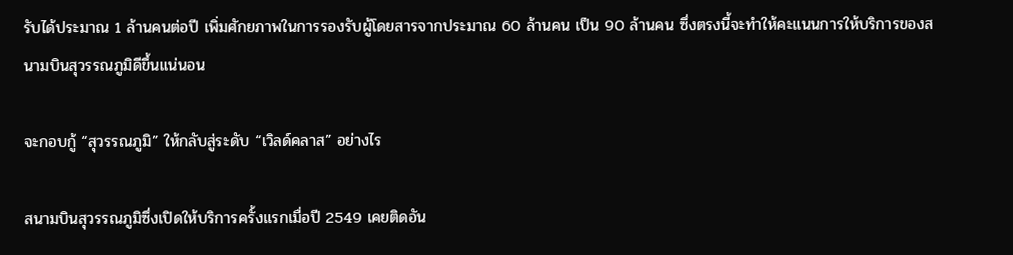รับได้ประมาณ 1 ล้านคนต่อปี เพิ่มศักยภาพในการรองรับผู้โดยสารจากประมาณ 60 ล้านคน เป็น 90 ล้านคน ซึ่งตรงนี้จะทำให้คะแนนการให้บริการของสนามบินสุวรรณภูมิดีขึ้นแน่นอน

จะกอบกู้ “สุวรรณภูมิ” ให้กลับสู่ระดับ “เวิลด์คลาส” อย่างไร

สนามบินสุวรรณภูมิซึ่งเปิดให้บริการครั้งแรกเมื่อปี 2549 เคยติดอัน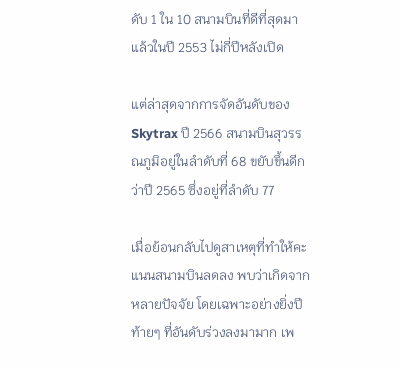ดับ 1 ใน 10 สนามบินที่ดีที่สุดมาแล้วในปี 2553 ไม่กี่ปีหลังเปิด

แต่ล่าสุดจากการจัดอันดับของ Skytrax ปี 2566 สนามบินสุวรรณภูมิอยู่ในลำดับที่ 68 ขยับขึ้นดีกว่าปี 2565 ซึ่งอยู่ที่ลำดับ 77

เมื่อย้อนกลับไปดูสาเหตุที่ทำให้คะแนนสนามบินลดลง พบว่าเกิดจากหลายปัจจัย โดยเฉพาะอย่างยิ่งปีท้ายๆ ที่อันดับร่วงลงมามาก เพ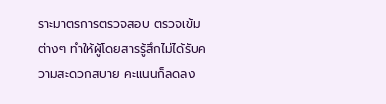ราะมาตรการตรวจสอบ ตรวจเข้มต่างๆ ทำให้ผู้โดยสารรู้สึกไม่ได้รับความสะดวกสบาย คะแนนก็ลดลง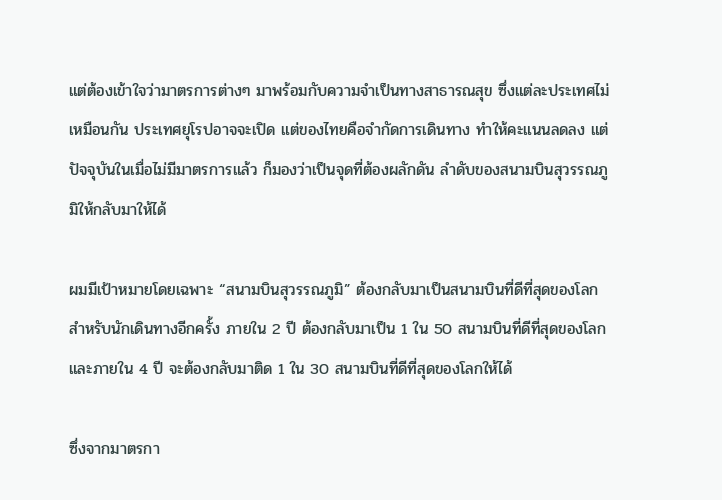แต่ต้องเข้าใจว่ามาตรการต่างๆ มาพร้อมกับความจำเป็นทางสาธารณสุข ซึ่งแต่ละประเทศไม่เหมือนกัน ประเทศยุโรปอาจจะเปิด แต่ของไทยคือจำกัดการเดินทาง ทำให้คะแนนลดลง แต่ปัจจุบันในเมื่อไม่มีมาตรการแล้ว ก็มองว่าเป็นจุดที่ต้องผลักดัน ลำดับของสนามบินสุวรรณภูมิให้กลับมาให้ได้

ผมมีเป้าหมายโดยเฉพาะ “สนามบินสุวรรณภูมิ” ต้องกลับมาเป็นสนามบินที่ดีที่สุดของโลกสำหรับนักเดินทางอีกครั้ง ภายใน 2 ปี ต้องกลับมาเป็น 1 ใน 50 สนามบินที่ดีที่สุดของโลก และภายใน 4 ปี จะต้องกลับมาติด 1 ใน 30 สนามบินที่ดีที่สุดของโลกให้ได้

ซึ่งจากมาตรกา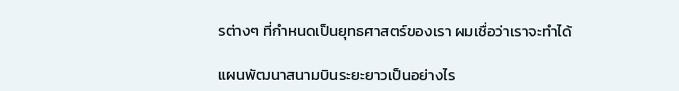รต่างๆ ที่กำหนดเป็นยุทธศาสตร์ของเรา ผมเชื่อว่าเราจะทำได้

แผนพัฒนาสนามบินระยะยาวเป็นอย่างไร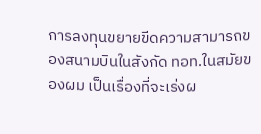การลงทุนขยายขีดความสามารถของสนามบินในสังกัด ทอท.ในสมัยของผม เป็นเรื่องที่จะเร่งผ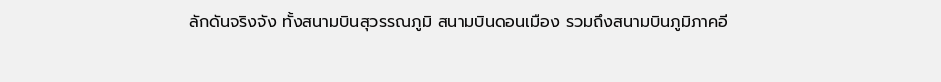ลักดันจริงจัง ทั้งสนามบินสุวรรณภูมิ สนามบินดอนเมือง รวมถึงสนามบินภูมิภาคอี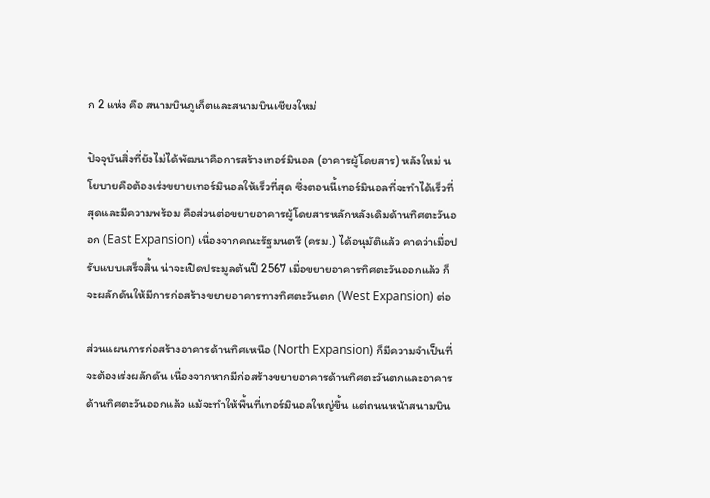ก 2 แห่ง คือ สนามบินภูเก็ตและสนามบินเชียงใหม่

ปัจจุบันสิ่งที่ยังไม่ได้พัฒนาคือการสร้างเทอร์มินอล (อาคารผู้โดยสาร) หลังใหม่ นโยบายคือต้องเร่งขยายเทอร์มินอลให้เร็วที่สุด ซึ่งตอนนี้เทอร์มินอลที่จะทำได้เร็วที่สุดและมีความพร้อม คือส่วนต่อขยายอาคารผู้โดยสารหลักหลังเดิมด้านทิศตะวันออก (East Expansion) เนื่องจากคณะรัฐมนตรี (ครม.) ได้อนุมัติแล้ว คาดว่าเมื่อปรับแบบเสร็จสิ้น น่าจะเปิดประมูลต้นปี 2567 เมื่อขยายอาคารทิศตะวันออกแล้ว ก็จะผลักดันให้มีการก่อสร้างขยายอาคารทางทิศตะวันตก (West Expansion) ต่อ

ส่วนแผนการก่อสร้างอาคารด้านทิศเหนือ (North Expansion) ก็มีความจำเป็นที่จะต้องเร่งผลักดัน เนื่องจากหากมีก่อสร้างขยายอาคารด้านทิศตะวันตกและอาคารด้านทิศตะวันออกแล้ว แม้จะทำให้พื้นที่เทอร์มินอลใหญ่ขึ้น แต่ถนนหน้าสนามบิน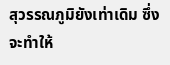สุวรรณภูมิยังเท่าเดิม ซึ่งจะทำให้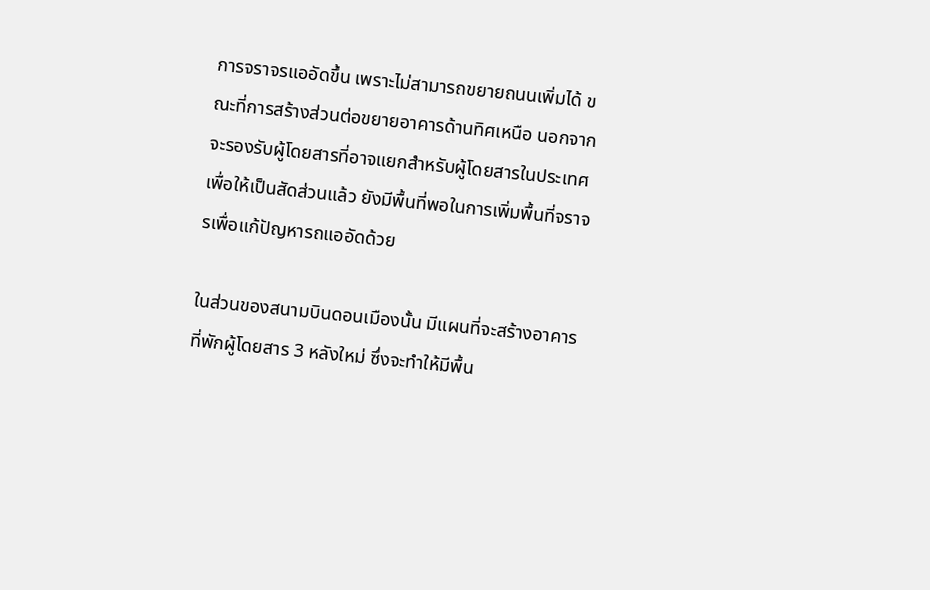การจราจรแออัดขึ้น เพราะไม่สามารถขยายถนนเพิ่มได้ ขณะที่การสร้างส่วนต่อขยายอาคารด้านทิศเหนือ นอกจากจะรองรับผู้โดยสารที่อาจแยกสำหรับผู้โดยสารในประเทศเพื่อให้เป็นสัดส่วนแล้ว ยังมีพื้นที่พอในการเพิ่มพื้นที่จราจรเพื่อแก้ปัญหารถแออัดด้วย

ในส่วนของสนามบินดอนเมืองนั้น มีแผนที่จะสร้างอาคารที่พักผู้โดยสาร 3 หลังใหม่ ซึ่งจะทำให้มีพื้น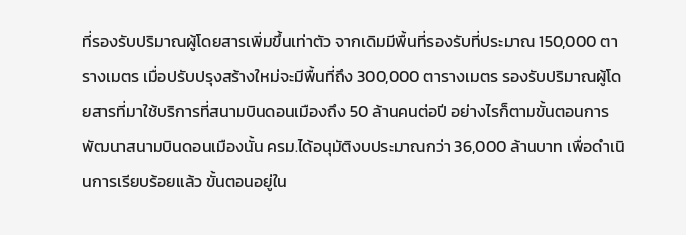ที่รองรับปริมาณผู้โดยสารเพิ่มขึ้นเท่าตัว จากเดิมมีพื้นที่รองรับที่ประมาณ 150,000 ตารางเมตร เมื่อปรับปรุงสร้างใหม่จะมีพื้นที่ถึง 300,000 ตารางเมตร รองรับปริมาณผู้โดยสารที่มาใช้บริการที่สนามบินดอนเมืองถึง 50 ล้านคนต่อปี อย่างไรก็ตามขั้นตอนการพัฒนาสนามบินดอนเมืองนั้น ครม.ได้อนุมัติงบประมาณกว่า 36,000 ล้านบาท เพื่อดำเนินการเรียบร้อยแล้ว ขั้นตอนอยู่ใน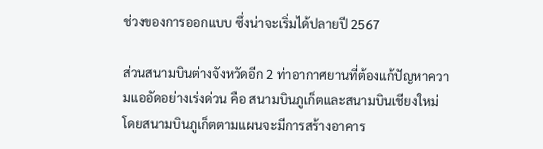ช่วงของการออกแบบ ซึ่งน่าจะเริ่มได้ปลายปี 2567

ส่วนสนามบินต่างจังหวัดอีก 2 ท่าอากาศยานที่ต้องแก้ปัญหาความแออัดอย่างเร่งด่วน คือ สนามบินภูเก็ตและสนามบินเชียงใหม่ โดยสนามบินภูเก็ตตามแผนจะมีการสร้างอาคาร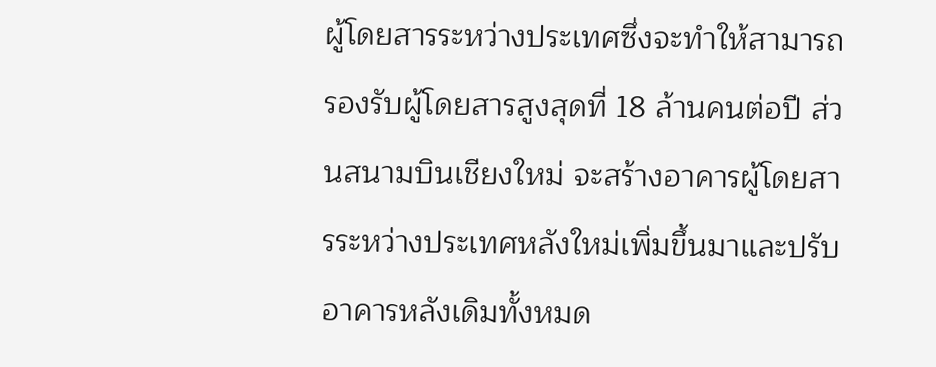ผู้โดยสารระหว่างประเทศซึ่งจะทำให้สามารถรองรับผู้โดยสารสูงสุดที่ 18 ล้านคนต่อปี ส่วนสนามบินเชียงใหม่ จะสร้างอาคารผู้โดยสารระหว่างประเทศหลังใหม่เพิ่มขึ้นมาและปรับอาคารหลังเดิมทั้งหมด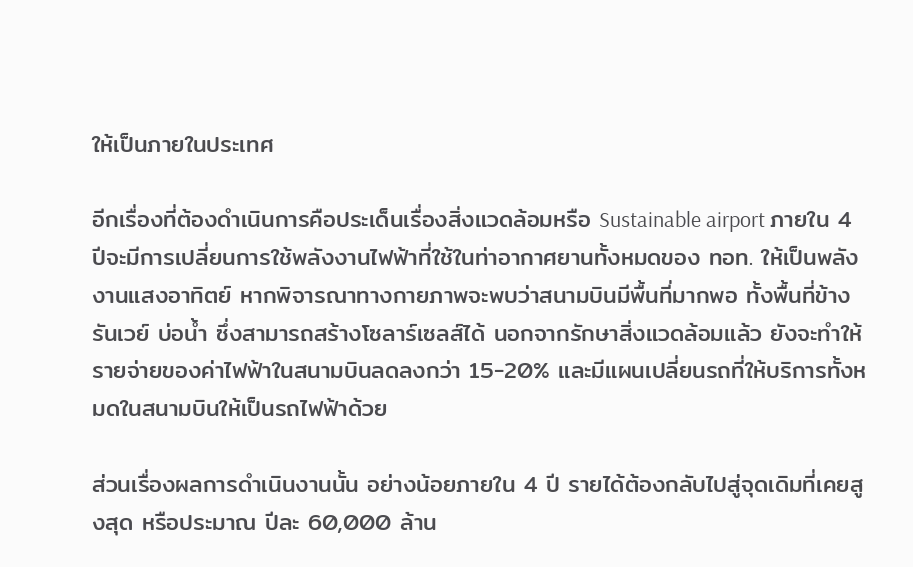ให้เป็นภายในประเทศ

อีกเรื่องที่ต้องดำเนินการคือประเด็นเรื่องสิ่งแวดล้อมหรือ Sustainable airport ภายใน 4 ปีจะมีการเปลี่ยนการใช้พลังงานไฟฟ้าที่ใช้ในท่าอากาศยานทั้งหมดของ ทอท. ให้เป็นพลังงานแสงอาทิตย์ หากพิจารณาทางกายภาพจะพบว่าสนามบินมีพื้นที่มากพอ ทั้งพื้นที่ข้างรันเวย์ บ่อน้ำ ซึ่งสามารถสร้างโซลาร์เซลส์ได้ นอกจากรักษาสิ่งแวดล้อมแล้ว ยังจะทำให้รายจ่ายของค่าไฟฟ้าในสนามบินลดลงกว่า 15-20% และมีแผนเปลี่ยนรถที่ให้บริการทั้งหมดในสนามบินให้เป็นรถไฟฟ้าด้วย

ส่วนเรื่องผลการดำเนินงานนั้น อย่างน้อยภายใน 4 ปี รายได้ต้องกลับไปสู่จุดเดิมที่เคยสูงสุด หรือประมาณ ปีละ 60,000 ล้าน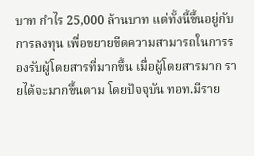บาท กำไร 25,000 ล้านบาท แต่ทั้งนี้ขึ้นอยู่กับการลงทุน เพื่อขยายขีดความสามารถในการรองรับผู้โดยสารที่มากขึ้น เมื่อผู้โดยสารมาก รายได้จะมากขึ้นตาม โดยปัจจุบัน ทอท.มีราย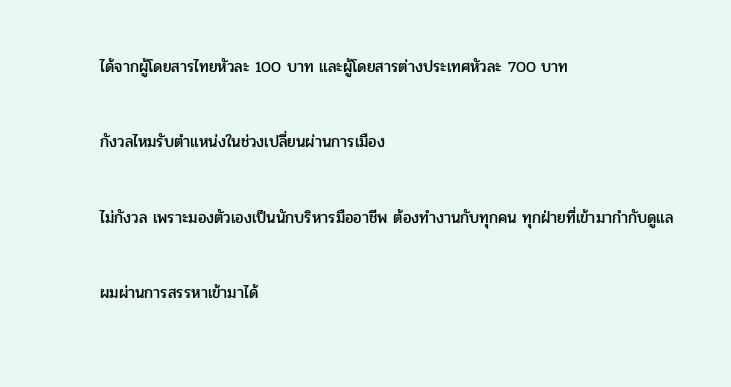ได้จากผู้โดยสารไทยหัวละ 100 บาท และผู้โดยสารต่างประเทศหัวละ 700 บาท

กังวลไหมรับตำแหน่งในช่วงเปลี่ยนผ่านการเมือง

ไม่กังวล เพราะมองตัวเองเป็นนักบริหารมืออาชีพ ต้องทำงานกับทุกคน ทุกฝ่ายที่เข้ามากำกับดูแล

ผมผ่านการสรรหาเข้ามาได้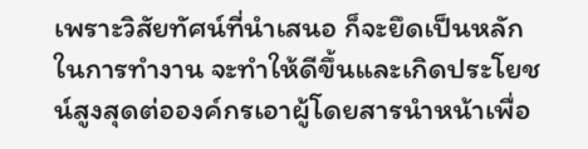เพราะวิสัยทัศน์ที่นำเสนอ ก็จะยึดเป็นหลักในการทำงาน จะทำให้ดีขึ้นและเกิดประโยชน์สูงสุดต่อองค์กรเอาผู้โดยสารนำหน้าเพื่อ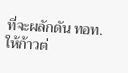ที่จะผลักดัน ทอท. ให้ก้าวต่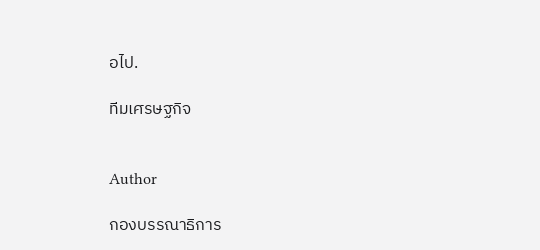อไป.

ทีมเศรษฐกิจ


Author

กองบรรณาธิการ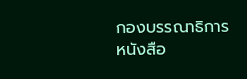กองบรรณาธิการ
หนังสือ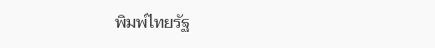พิมพ์ไทยรัฐ